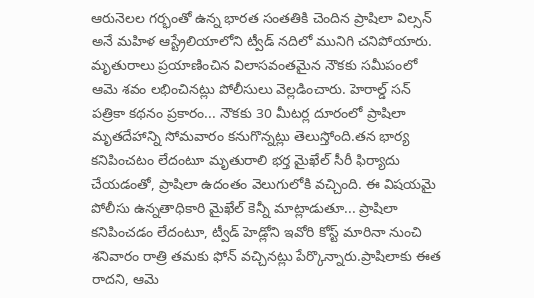ఆరునెలల గర్భంతో ఉన్న భారత సంతతికి చెందిన ప్రాషిలా విల్సన్ అనే మహిళ ఆస్ట్రేలియాలోని ట్వీడ్ నదిలో మునిగి చనిపోయారు. మృతురాలు ప్రయాణించిన విలాసవంతమైన నౌకకు సమీపంలో ఆమె శవం లభించినట్లు పోలీసులు వెల్లడించారు. హెరాల్డ్ సన్ పత్రికా కథనం ప్రకారం... నౌకకు 30 మీటర్ల దూరంలో ప్రాషిలా మృతదేహాన్ని సోమవారం కనుగొన్నట్లు తెలుస్తోంది.తన భార్య కనిపించటం లేదంటూ మృతురాలి భర్త మైఖేల్ సీరీ ఫిర్యాదు చేయడంతో, ప్రాషిలా ఉదంతం వెలుగులోకి వచ్చింది. ఈ విషయమై పోలీసు ఉన్నతాధికారి మైఖేల్ కెన్నీ మాట్లాడుతూ... ప్రాషిలా కనిపించడం లేదంటూ, ట్వీడ్ హెడ్లోని ఇవోరి కోస్ట్ మారినా నుంచి శనివారం రాత్రి తమకు ఫోన్ వచ్చినట్లు పేర్కొన్నారు.ప్రాషిలాకు ఈత రాదని, ఆమె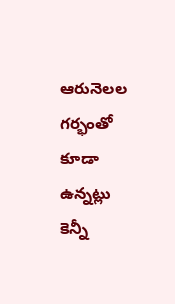ఆరునెలల గర్భంతో కూడా ఉన్నట్లు కెన్నీ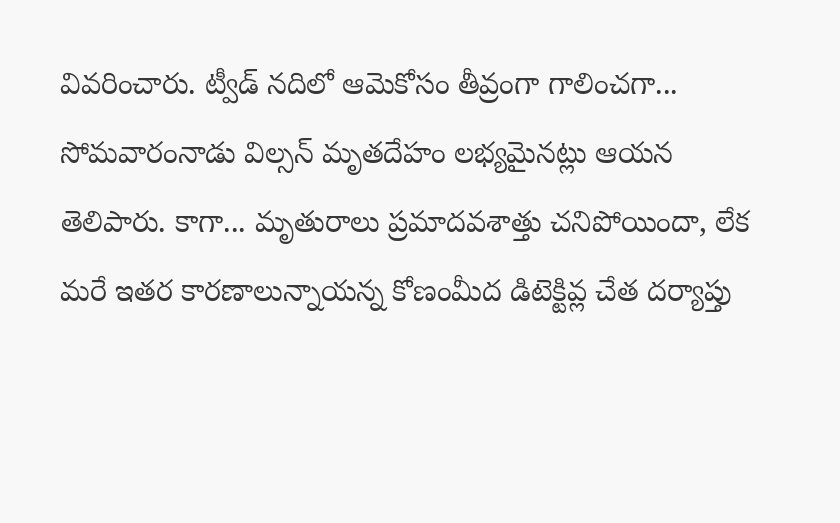వివరించారు. ట్వీడ్ నదిలో ఆమెకోసం తీవ్రంగా గాలించగా... సోమవారంనాడు విల్సన్ మృతదేహం లభ్యమైనట్లు ఆయన తెలిపారు. కాగా... మృతురాలు ప్రమాదవశాత్తు చనిపోయిందా, లేక మరే ఇతర కారణాలున్నాయన్న కోణంమీద డిటెక్టివ్ల చేత దర్యాప్తు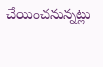చేయించనున్నట్లు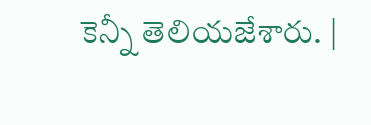కెన్నీ తెలియజేశారు. |